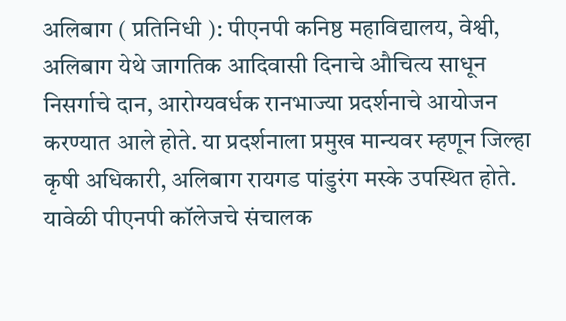अलिबाग ( प्रतिनिधी ): पीएनपी कनिष्ठ महाविद्यालय, वेश्वी, अलिबाग येथे जागतिक आदिवासी दिनाचे औचित्य साधून निसर्गाचे दान, आरोग्यवर्धक रानभाज्या प्रदर्शनाचे आयोजन करण्यात आले होते. या प्रदर्शनाला प्रमुख मान्यवर म्हणून जिल्हा कृषी अधिकारी, अलिबाग रायगड पांडुरंग मस्के उपस्थित होते.
यावेळी पीएनपी कॉलेजचे संचालक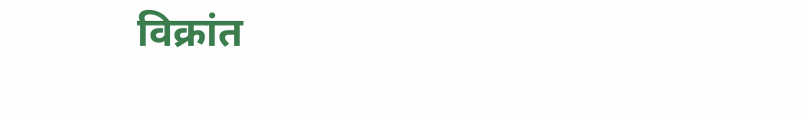विक्रांत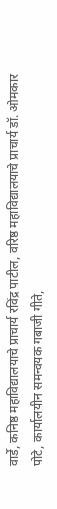वार्डे, कनिष्ठ महाविद्यालयाचे प्राचार्य रविंद्र पाटील, वरिष्ठ महाविद्यालयाचे प्राचार्य डॉ. ओमकार पोटे, कार्यालयीन समन्वयक गबाजी गीते,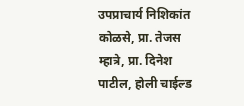उपप्राचार्य निशिकांत कोळसे, प्रा. तेजस म्हात्रे, प्रा. दिनेश पाटील, होली चाईल्ड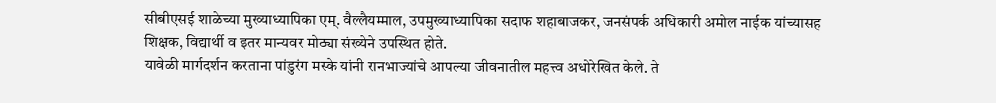सीबीएसई शाळेच्या मुख्याध्यापिका एम्. वैल्लैयम्माल, उपमुख्याध्यापिका सदाफ शहाबाजकर, जनसंपर्क अधिकारी अमोल नाईक यांच्यासह शिक्षक, विद्यार्थी व इतर मान्यवर मोठ्या संख्येने उपस्थित होते.
यावेळी मार्गदर्शन करताना पांडुरंग मस्के यांनी रानभाज्यांचे आपल्या जीवनातील महत्त्व अधोरेखित केले. ते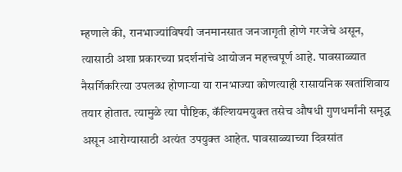म्हणाले की, रानभाज्यांविषयी जनमानसात जनजागृती होणे गरजेचे असून, त्यासाठी अशा प्रकारच्या प्रदर्शनांचे आयोजन महत्त्वपूर्ण आहे. पावसाळ्यात नैसर्गिकरित्या उपलब्ध होणाऱ्या या रानभाज्या कोणत्याही रासायनिक खतांशिवाय तयार होतात. त्यामुळे त्या पौष्टिक, कॅल्शियमयुक्त तसेच औषधी गुणधर्मांनी समृद्ध असून आरोग्यासाठी अत्यंत उपयुक्त आहेत. पावसाळ्याच्या दिवसांत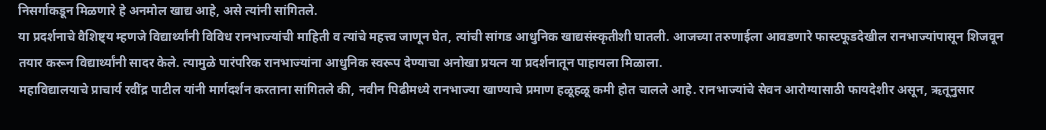निसर्गाकडून मिळणारे हे अनमोल खाद्य आहे, असे त्यांनी सांगितले.
या प्रदर्शनाचे वैशिष्ट्य म्हणजे विद्यार्थ्यांनी विविध रानभाज्यांची माहिती व त्यांचे महत्त्व जाणून घेत, त्यांची सांगड आधुनिक खाद्यसंस्कृतीशी घातली. आजच्या तरुणाईला आवडणारे फास्टफूडदेखील रानभाज्यांपासून शिजवून तयार करून विद्यार्थ्यांनी सादर केले. त्यामुळे पारंपरिक रानभाज्यांना आधुनिक स्वरूप देण्याचा अनोखा प्रयत्न या प्रदर्शनातून पाहायला मिळाला.
महाविद्यालयाचे प्राचार्य रवींद्र पाटील यांनी मार्गदर्शन करताना सांगितले की, नवीन पिढीमध्ये रानभाज्या खाण्याचे प्रमाण हळूहळू कमी होत चालले आहे. रानभाज्यांचे सेवन आरोग्यासाठी फायदेशीर असून, ऋतूनुसार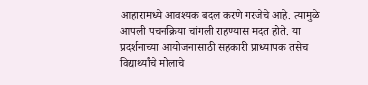आहारामध्ये आवश्यक बदल करणे गरजेचे आहे. त्यामुळे आपली पचनक्रिया चांगली राहण्यास मदत होते. या प्रदर्शनाच्या आयोजनासाठी सहकारी प्राध्यापक तसेच विद्यार्थ्यांचे मोलाचे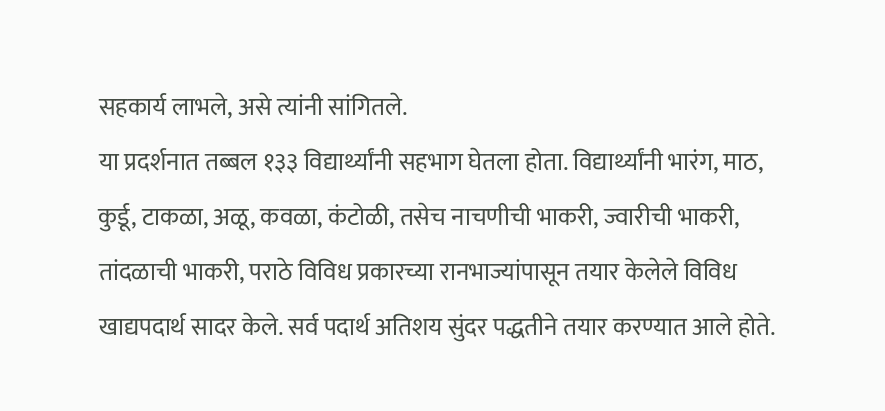सहकार्य लाभले, असे त्यांनी सांगितले.
या प्रदर्शनात तब्बल १३३ विद्यार्थ्यांनी सहभाग घेतला होता. विद्यार्थ्यांनी भारंग, माठ, कुर्डू, टाकळा, अळू, कवळा, कंटोळी, तसेच नाचणीची भाकरी, ज्वारीची भाकरी, तांदळाची भाकरी, पराठे विविध प्रकारच्या रानभाज्यांपासून तयार केलेले विविध खाद्यपदार्थ सादर केले. सर्व पदार्थ अतिशय सुंदर पद्धतीने तयार करण्यात आले होते.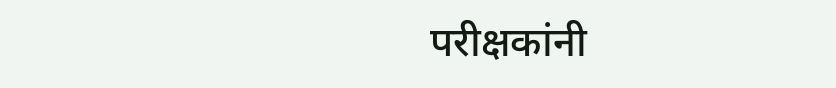परीक्षकांनी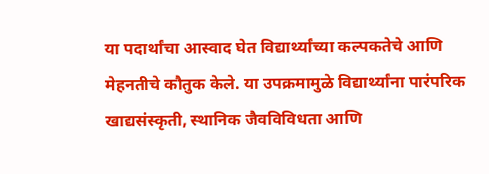या पदार्थांचा आस्वाद घेत विद्यार्थ्यांच्या कल्पकतेचे आणि मेहनतीचे कौतुक केले. या उपक्रमामुळे विद्यार्थ्यांना पारंपरिक खाद्यसंस्कृती, स्थानिक जैवविविधता आणि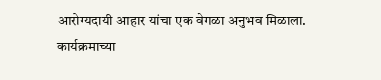आरोग्यदायी आहार यांचा एक वेगळा अनुभव मिळाला.
कार्यक्रमाच्या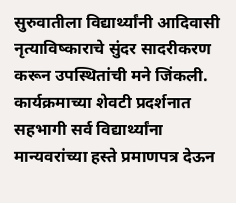सुरुवातीला विद्यार्थ्यांनी आदिवासी नृत्याविष्काराचे सुंदर सादरीकरण करून उपस्थितांची मने जिंकली. कार्यक्रमाच्या शेवटी प्रदर्शनात सहभागी सर्व विद्यार्थ्यांना मान्यवरांच्या हस्ते प्रमाणपत्र देऊन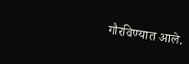गौरविण्यात आले.